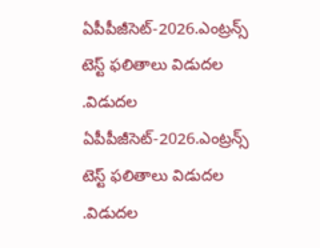ఏపీపీజీసెట్-2026.ఎంట్రన్స్ టెస్ట్ ఫలితాలు విడుదల .విడుదల
ఏపీపీజీసెట్-2026.ఎంట్రన్స్ టెస్ట్ ఫలితాలు విడుదల .విడుదల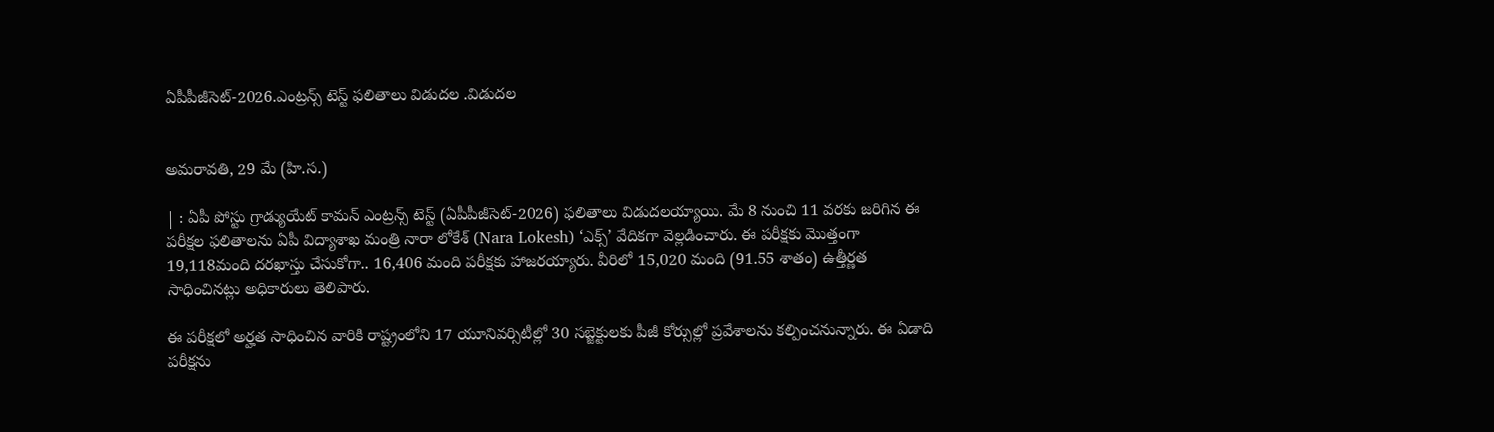ఏపీపీజీసెట్-2026.ఎంట్రన్స్ టెస్ట్ ఫలితాలు విడుదల .విడుదల


అమరావతి, 29 మే (హి.స.)

| : ఏపీ పోస్టు గ్రాడ్యుయేట్ కామన్ ఎంట్రన్స్ టెస్ట్ (ఏపీపీజీసెట్-2026) ఫలితాలు విడుదలయ్యాయి. మే 8 నుంచి 11 వరకు జరిగిన ఈ పరీక్షల ఫలితాలను ఏపీ విద్యాశాఖ మంత్రి నారా లోకేశ్ (Nara Lokesh) ‘ఎక్స్’ వేదికగా వెల్లడించారు. ఈ పరీక్షకు మొత్తంగా 19,118మంది దరఖాస్తు చేసుకోగా.. 16,406 మంది పరీక్షకు హాజరయ్యారు. వీరిలో 15,020 మంది (91.55 శాతం) ఉత్తీర్ణత సాధించినట్లు అధికారులు తెలిపారు.

ఈ పరీక్షలో అర్హత సాధించిన వారికి రాష్ట్రంలోని 17 యూనివర్సిటీల్లో 30 సబ్జెక్టులకు పీజీ కోర్సుల్లో ప్రవేశాలను కల్పించనున్నారు. ఈ ఏడాది పరీక్షను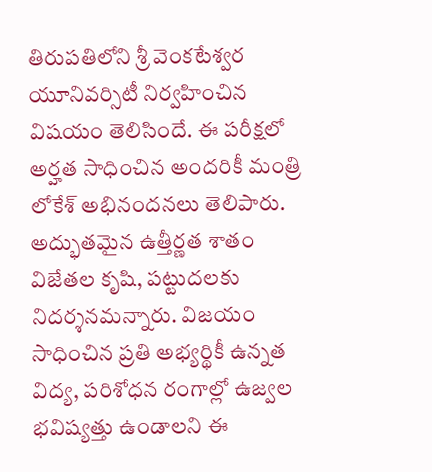తిరుపతిలోని శ్రీ వెంకటేశ్వర యూనివర్సిటీ నిర్వహించిన విషయం తెలిసిందే. ఈ పరీక్షలో అర్హత సాధించిన అందరికీ మంత్రి లోకేశ్ అభినందనలు తెలిపారు. అద్భుతమైన ఉత్తీర్ణత శాతం విజేతల కృషి, పట్టుదలకు నిదర్శనమన్నారు. విజయం సాధించిన ప్రతి అభ్యర్థికీ ఉన్నత విద్య, పరిశోధన రంగాల్లో ఉజ్వల భవిష్యత్తు ఉండాలని ఈ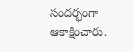సందర్భంగా ఆకాక్షించారు.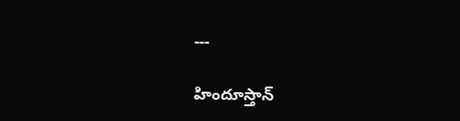---

హిందూస్తాన్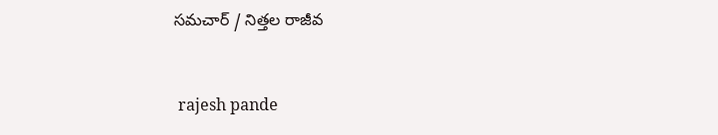సమచార్ / నిత్తల రాజీవ


 rajesh pande